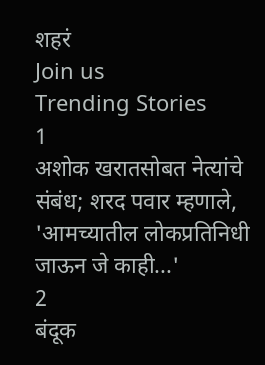शहरं
Join us
Trending Stories
1
अशोक खरातसोबत नेत्यांचे संबंध; शरद पवार म्हणाले, 'आमच्यातील लोकप्रतिनिधी जाऊन जे काही...'
2
बंदूक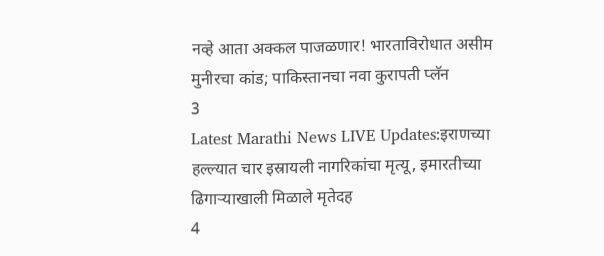नव्हे आता अक्कल पाजळणार! भारताविरोधात असीम मुनीरचा कांड; पाकिस्तानचा नवा कुरापती प्लॅन
3
Latest Marathi News LIVE Updates:इराणच्या हल्ल्यात चार इस्रायली नागरिकांचा मृत्यू, इमारतीच्या ढिगाऱ्याखाली मिळाले मृतेदह
4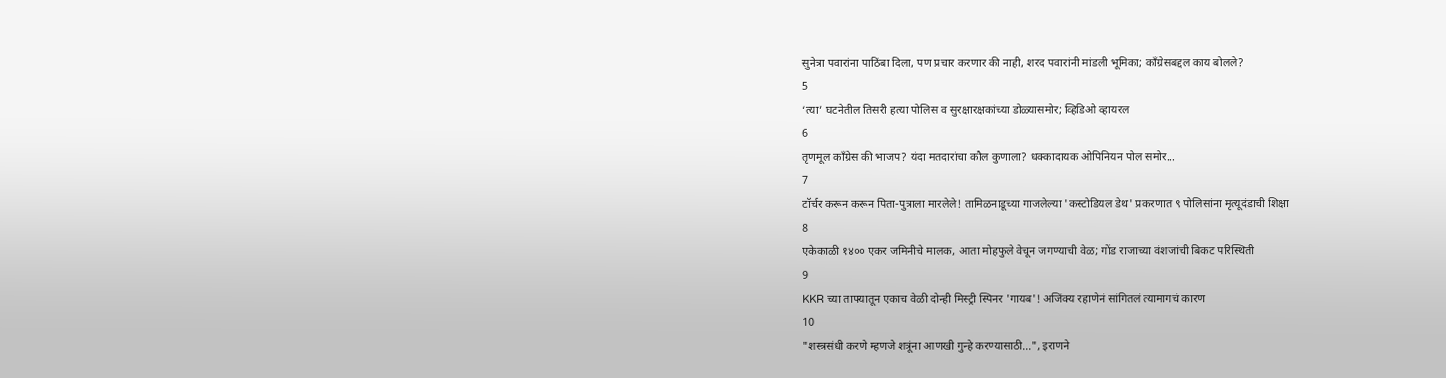सुनेत्रा पवारांना पाठिंबा दिला, पण प्रचार करणार की नाही, शरद पवारांनी मांडली भूमिका; काँग्रेसबद्दल काय बोलले?
5
‘त्या’ घटनेतील तिसरी हत्या पोलिस व सुरक्षारक्षकांच्या डोळ्यासमोर; व्हिडिओ व्हायरल
6
तृणमूल काँग्रेस की भाजप? यंदा मतदारांचा कौल कुणाला? धक्कादायक ओपिनियन पोल समोर...
7
टॉर्चर करून करून पिता-पुत्राला मारलेले! तामिळनाडूच्या गाजलेल्या 'कस्टोडियल डेथ' प्रकरणात ९ पोलिसांना मृत्यूदंडाची शिक्षा
8
एकेकाळी १४०० एकर जमिनीचे मालक, आता मोहफुले वेचून जगण्याची वेळ; गोंड राजाच्या वंशजांची बिकट परिस्थिती
9
KKR च्या ताफ्यातून एकाच वेळी दोन्ही मिस्ट्री स्पिनर 'गायब'! अजिंक्य रहाणेनं सांगितलं त्यामागचं कारण
10
"शस्त्रसंधी करणे म्हणजे शत्रूंना आणखी गुन्हे करण्यासाठी...", इराणने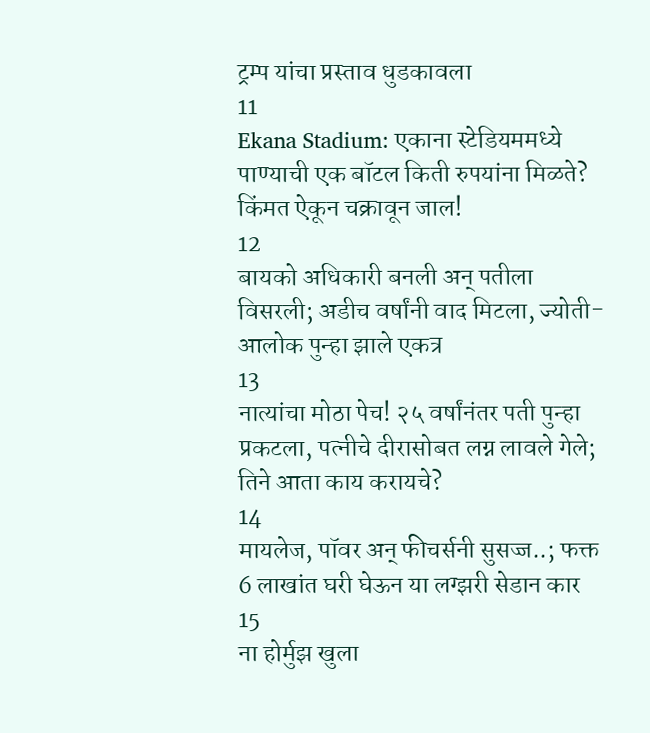ट्रम्प यांचा प्रस्ताव धुडकावला
11
Ekana Stadium: एकाना स्टेडियममध्ये पाण्याची एक बॉटल किती रुपयांना मिळते? किंमत ऐकून चक्रावून जाल!
12
बायको अधिकारी बनली अन् पतीला विसरली; अडीच वर्षांनी वाद मिटला, ज्योती-आलोक पुन्हा झाले एकत्र
13
नात्यांचा मोठा पेच! २५ वर्षांनंतर पती पुन्हा प्रकटला, पत्नीचे दीरासोबत लग्न लावले गेले; तिने आता काय करायचे?
14
मायलेज, पॉवर अन् फीचर्सनी सुसज्ज..; फक्त 6 लाखांत घरी घेऊन या लग्झरी सेडान कार
15
ना होर्मुझ खुला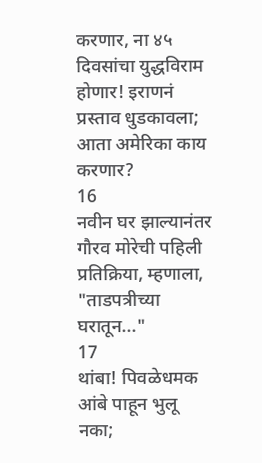करणार, ना ४५ दिवसांचा युद्धविराम होणार! इराणनं प्रस्ताव धुडकावला; आता अमेरिका काय करणार?
16
नवीन घर झाल्यानंतर गौरव मोरेची पहिली प्रतिक्रिया, म्हणाला, "ताडपत्रीच्या घरातून..."
17
थांबा! पिवळेधमक आंबे पाहून भुलू नका;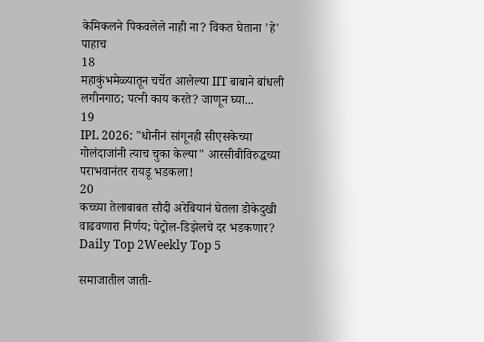केमिकलने पिकवलेले नाही ना? विकत घेताना 'हे' पाहाच
18
महाकुंभमेळ्यातून चर्चेत आलेल्या IIT बाबाने बांधली लगीनगाठ; पत्नी काय करते? जाणून घ्या...
19
IPL 2026: "धोनीनं सांगूनही सीएसकेच्या गोलंदाजांनी त्याच चुका केल्या" आरसीबीविरुद्धच्या पराभवानंतर रायडू भडकला!
20
कच्च्या तेलाबाबत सौदी अरेबियानं घेतला डोकेदुखी वाढवणारा निर्णय; पेट्रोल-डिझेलचे दर भडकणार?
Daily Top 2Weekly Top 5

समाजातील जाती-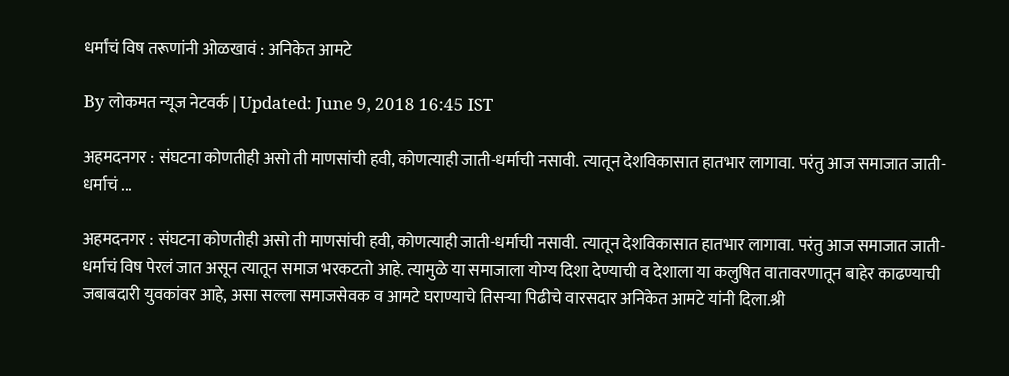धर्मांचं विष तरूणांनी ओळखावं : अनिकेत आमटे

By लोकमत न्यूज नेटवर्क | Updated: June 9, 2018 16:45 IST

अहमदनगर : संघटना कोणतीही असो ती माणसांची हवी, कोणत्याही जाती-धर्माची नसावी. त्यातून देशविकासात हातभार लागावा. परंतु आज समाजात जाती-धर्माचं ...

अहमदनगर : संघटना कोणतीही असो ती माणसांची हवी, कोणत्याही जाती-धर्माची नसावी. त्यातून देशविकासात हातभार लागावा. परंतु आज समाजात जाती-धर्माचं विष पेरलं जात असून त्यातून समाज भरकटतो आहे. त्यामुळे या समाजाला योग्य दिशा देण्याची व देशाला या कलुषित वातावरणातून बाहेर काढण्याची जबाबदारी युवकांवर आहे, असा सल्ला समाजसेवक व आमटे घराण्याचे तिसऱ्या पिढीचे वारसदार अनिकेत आमटे यांनी दिला.श्री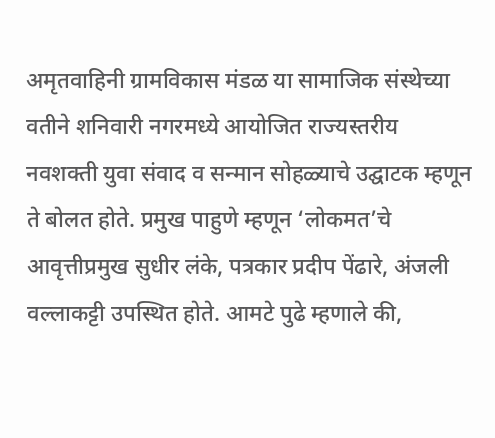अमृतवाहिनी ग्रामविकास मंडळ या सामाजिक संस्थेच्या वतीने शनिवारी नगरमध्ये आयोजित राज्यस्तरीय नवशक्ती युवा संवाद व सन्मान सोहळ्याचे उद्घाटक म्हणून ते बोलत होते. प्रमुख पाहुणे म्हणून ‘लोकमत’चे आवृत्तीप्रमुख सुधीर लंके, पत्रकार प्रदीप पेंढारे, अंजली वल्लाकट्टी उपस्थित होते. आमटे पुढे म्हणाले की,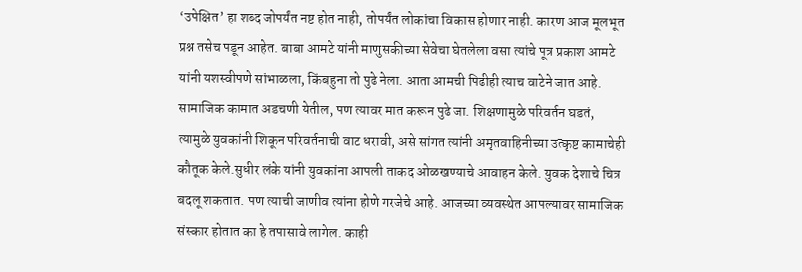‘उपेक्षित’ हा शब्द जोपर्यंत नष्ट होत नाही, तोपर्यंत लोकांचा विकास होणार नाही. कारण आज मूलभूत प्रश्न तसेच पडून आहेत. बाबा आमटे यांनी माणुसकीच्या सेवेचा घेतलेला वसा त्यांचे पूत्र प्रकाश आमटे यांनी यशस्वीपणे सांभाळला, किंबहुना तो पुढे नेला. आता आमची पिढीही त्याच वाटेने जात आहे. सामाजिक कामात अडचणी येतील, पण त्यावर मात करून पुढे जा. शिक्षणामुळे परिवर्तन घडतं, त्यामुळे युवकांनी शिकून परिवर्तनाची वाट धरावी, असे सांगत त्यांनी अमृतवाहिनीच्या उत्कृष्ट कामाचेही कौतूक केले.सुधीर लंके यांनी युवकांना आपली ताकद ओळखण्याचे आवाहन केले. युवक देशाचे चित्र बदलू शकतात. पण त्याची जाणीव त्यांना होणे गरजेचे आहे. आजच्या व्यवस्थेत आपल्यावर सामाजिक संस्कार होतात का हे तपासावे लागेल. काही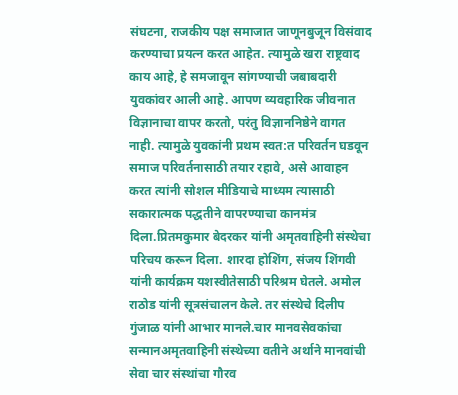संघटना, राजकीय पक्ष समाजात जाणूनबुजून विसंवाद करण्याचा प्रयत्न करत आहेत. त्यामुळे खरा राष्ट्रवाद काय आहे, हे समजावून सांगण्याची जबाबदारी युवकांवर आली आहे. आपण व्यवहारिक जीवनात विज्ञानाचा वापर करतो, परंतु विज्ञाननिष्ठेने वागत नाही. त्यामुळे युवकांनी प्रथम स्वत:त परिवर्तन घडवून समाज परिवर्तनासाठी तयार रहावे, असे आवाहन करत त्यांनी सोशल मीडियाचे माध्यम त्यासाठी सकारात्मक पद्धतीने वापरण्याचा कानमंत्र दिला.प्रितमकुमार बेदरकर यांनी अमृतवाहिनी संस्थेचा परिचय करून दिला. शारदा होशिंग, संजय शिंगवी यांनी कार्यक्रम यशस्वीतेसाठी परिश्रम घेतले. अमोल राठोड यांनी सूत्रसंचालन केले. तर संस्थेचे दिलीप गुंजाळ यांनी आभार मानले.चार मानवसेवकांचा सन्मानअमृतवाहिनी संस्थेच्या वतीने अर्थाने मानवांची सेवा चार संस्थांचा गौरव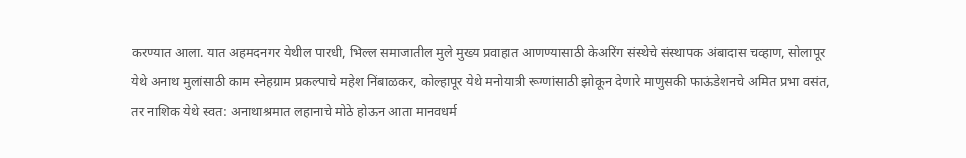करण्यात आला. यात अहमदनगर येथील पारधी, भिल्ल समाजातील मुले मुख्य प्रवाहात आणण्यासाठी केअरिंग संस्थेचे संस्थापक अंबादास चव्हाण, सोलापूर येथे अनाथ मुलांसाठी काम स्नेहग्राम प्रकल्पाचे महेश निंबाळकर, कोल्हापूर येथे मनोयात्री रूग्णांसाठी झोकून देणारे माणुसकी फाऊंडेशनचे अमित प्रभा वसंत, तर नाशिक येथे स्वत: अनाथाश्रमात लहानाचे मोठे होऊन आता मानवधर्म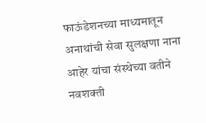फाऊंडेशनच्या माध्यमातून अनाथांची सेवा सुलक्षणा नाना आहेर यांचा संस्थेच्या वतीने नवशक्ती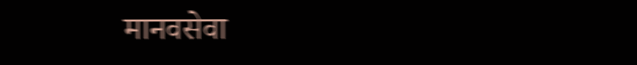मानवसेवा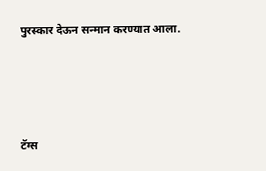पुरस्कार देऊन सन्मान करण्यात आला.





टॅग्स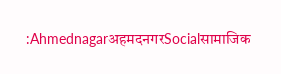:AhmednagarअहमदनगरSocialसामाजिक